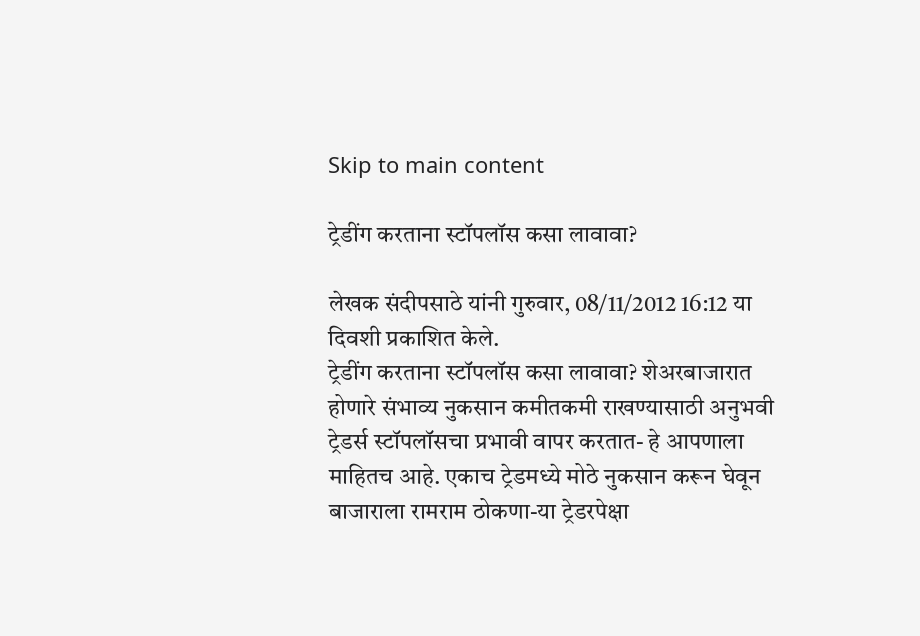Skip to main content

ट्रेडींग करताना स्टॉपलॉस कसा लावावा?

लेखक संदीपसाठे यांनी गुरुवार, 08/11/2012 16:12 या दिवशी प्रकाशित केले.
ट्रेडींग करताना स्टॉपलॉस कसा लावावा? शेअरबाजारात होणारे संभाव्य नुकसान कमीतकमी राखण्यासाठी अनुभवी ट्रेडर्स स्टॉपलॉसचा प्रभावी वापर करतात- हे आपणाला माहितच आहे. एकाच ट्रेडमध्ये मोठे नुकसान करून घेवून बाजाराला रामराम ठोकणा-या ट्रेडरपेक्षा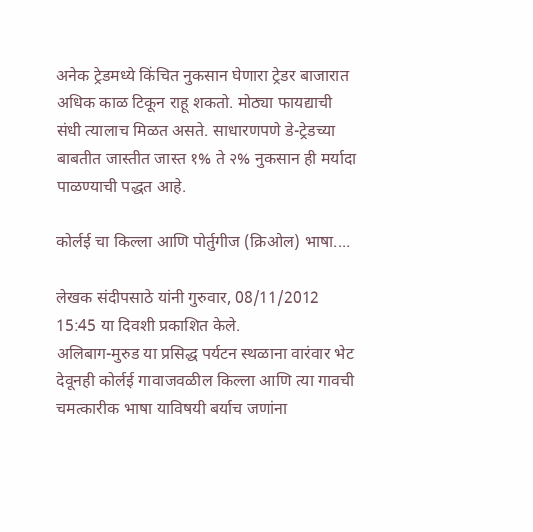अनेक ट्रेडमध्ये किंचित नुकसान घेणारा ट्रेडर बाजारात अधिक काळ टिकून राहू शकतो. मोठ्या फायद्याची संधी त्यालाच मिळत असते. साधारणपणे डे-ट्रेडच्या बाबतीत जास्तीत जास्त १% ते २% नुकसान ही मर्यादा पाळण्याची पद्धत आहे.

कोर्लई चा किल्ला आणि पोर्तुगीज (क्रिओल) भाषा....

लेखक संदीपसाठे यांनी गुरुवार, 08/11/2012 15:45 या दिवशी प्रकाशित केले.
अलिबाग-मुरुड या प्रसिद्ध पर्यटन स्थळाना वारंवार भेट देवूनही कोर्लई गावाजवळील किल्ला आणि त्या गावची चमत्कारीक भाषा याविषयी बर्याच जणांना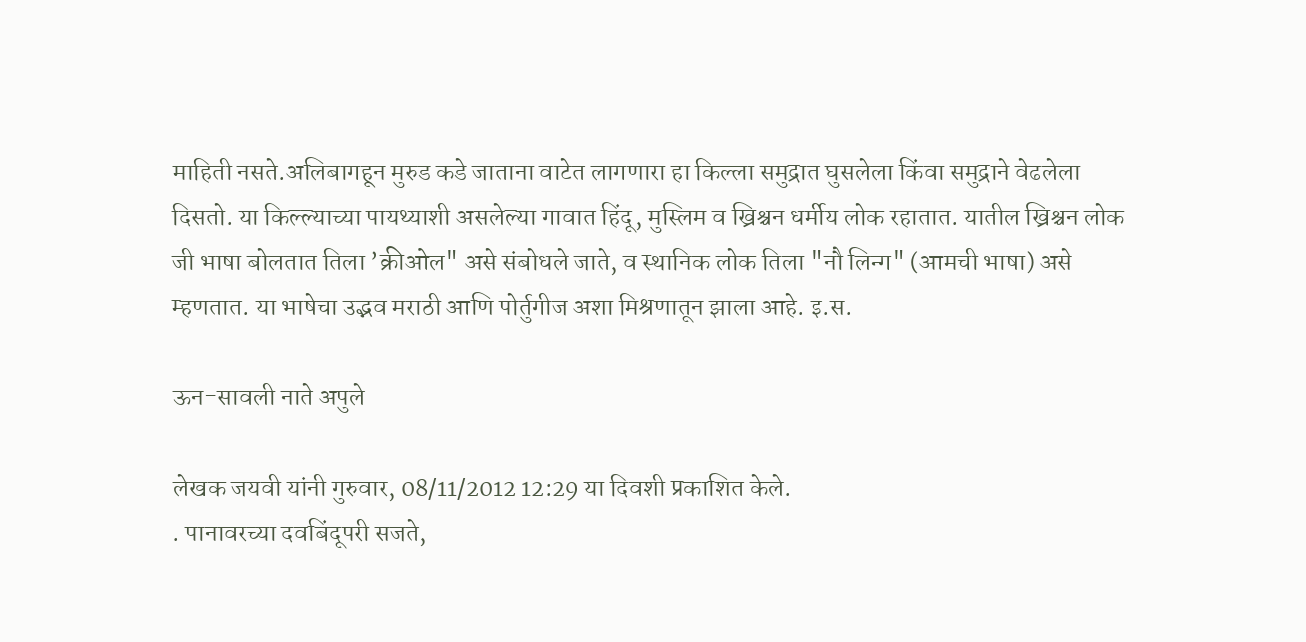माहिती नसते.अलिबागहून मुरुड कडे जाताना वाटेत लागणारा हा किल्ला समुद्रात घुसलेला किंवा समुद्राने वेढलेला दिसतो. या किल्ल्याच्या पायथ्याशी असलेल्या गावात हिंदू, मुस्लिम व ख्रिश्चन धर्मीय लोक रहातात. यातील ख्रिश्चन लोक जी भाषा बोलतात तिला ’क्रीओल" असे संबोधले जाते, व स्थानिक लोक तिला "नौ लिन्ग" (आमची भाषा) असे म्हणतात. या भाषेचा उद्भव मराठी आणि पोर्तुगीज अशा मिश्रणातून झाला आहे. इ.स.

ऊन-सावली नाते अपुले

लेखक जयवी यांनी गुरुवार, 08/11/2012 12:29 या दिवशी प्रकाशित केले.
. पानावरच्या दवबिंदूपरी सजते,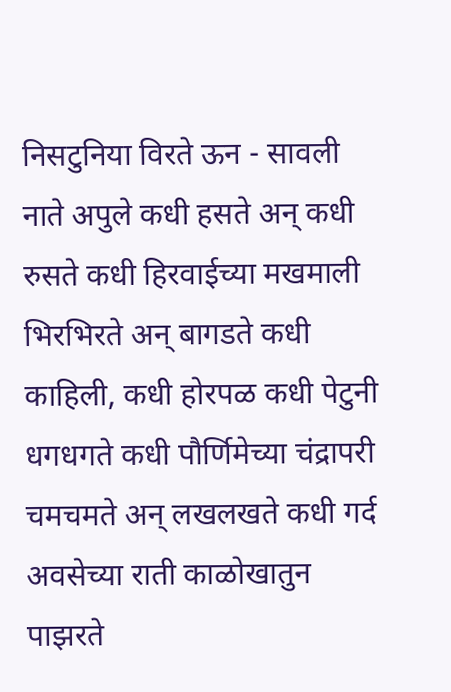निसटुनिया विरते ऊन - सावली नाते अपुले कधी हसते अन्‌ कधी रुसते कधी हिरवाईच्या मखमाली भिरभिरते अन्‌ बागडते कधी काहिली, कधी होरपळ कधी पेटुनी धगधगते कधी पौर्णिमेच्या चंद्रापरी चमचमते अन्‌ लखलखते कधी गर्द अवसेच्या राती काळोखातुन पाझरते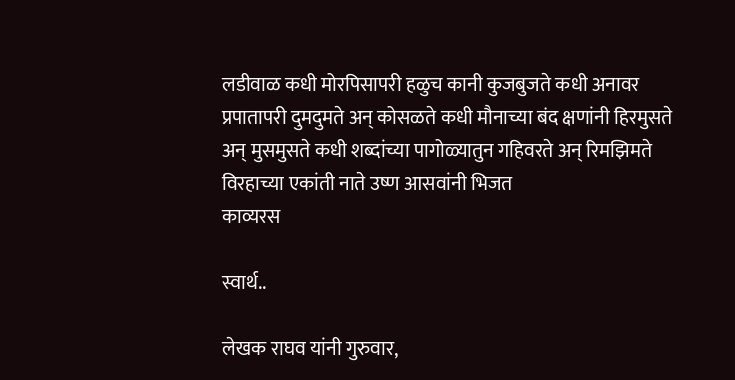लडीवाळ कधी मोरपिसापरी हळुच कानी कुजबुजते कधी अनावर प्रपातापरी दुमदुमते अन्‌ कोसळते कधी मौनाच्या बंद क्षणांनी हिरमुसते अन्‌ मुसमुसते कधी शब्दांच्या पागोळ्यातुन गहिवरते अन्‌ रिमझिमते विरहाच्या एकांती नाते उष्ण आसवांनी भिजत
काव्यरस

स्वार्थ..

लेखक राघव यांनी गुरुवार,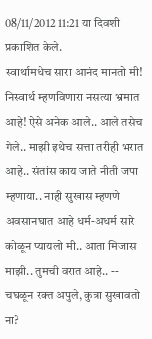08/11/2012 11:21 या दिवशी प्रकाशित केले.
स्वार्थामधेच सारा आनंद मानतो मी! निस्वार्थ म्हणविणारा नसत्या भ्रमात आहे! ऐसे अनेक आले.. आले तसेच गेले.. माझी इथेच सत्ता तरीही भरात आहे.. संतांस काय जाते नीती जपा म्हणाया.. नाही सुखास म्हणणे अवसानघात आहे धर्म-अधर्म सारे कोळून प्यायलो मी.. आता मिजास माझी.. तुमची वरात आहे.. -- चघळून रक्त अपुले, कुत्रा सुखावतो ना?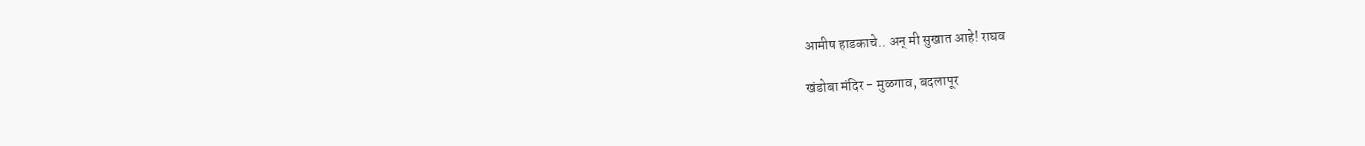आमीष हाडकाचे.. अन्‌ मी सुखात आहे! राघव

खंडोबा मंदिर - मुळगाव, बदलापूर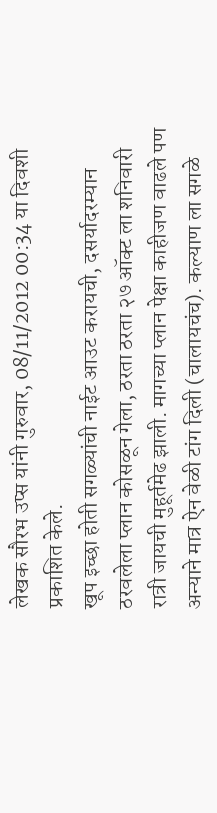लेखक सौरभ उप्स यांनी गुरुवार, 08/11/2012 00:34 या दिवशी प्रकाशित केले.
खूप इच्छा होती सगळ्यांची नाईट आउट करायची, दसर्यादरम्यान ठरवलेला प्लान कोसळून गेला, ठरता ठरता २७ ऑक्ट ला शनिवारी रात्री जायची मुहूर्तमेढ झाली. मागच्या प्लान पेक्षा काहीजण वाढले पण अन्याने मात्र ऐन वेळी टांग दिली (चालायचंच). कल्याण ला सगळे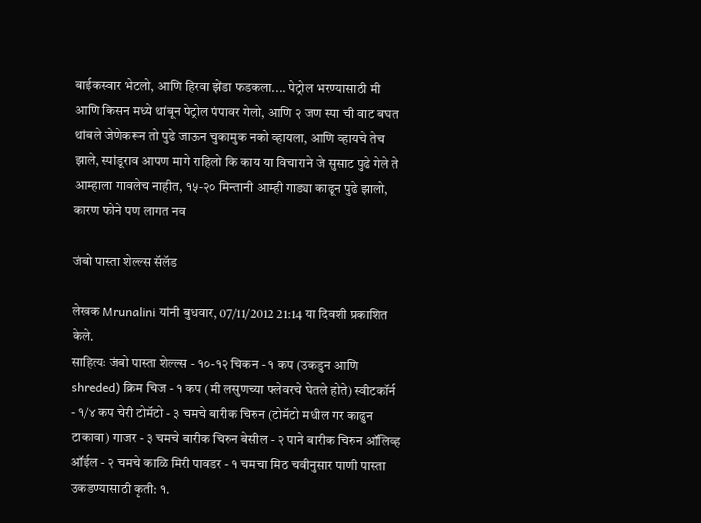बाईकस्वार भेटलो, आणि हिरवा झेंडा फडकला.... पेट्रोल भरण्यासाठी मी आणि किसन मध्ये थांबून पेट्रोल पंपावर गेलो, आणि २ जण स्पा ची वाट बघत थांबले जेणेकरून तो पुढे जाऊन चुकामुक नको व्हायला, आणि व्हायचे तेच झाले, स्पांडूराव आपण मागे राहिलो कि काय या विचाराने जे सुसाट पुढे गेले ते आम्हाला गावलेच नाहीत, १५-२० मिन्तानी आम्ही गाड्या काढून पुढे झालो, कारण फोने पण लागत नव

जंबो पास्ता शेल्ल्स सॅलॅड

लेखक Mrunalini यांनी बुधवार, 07/11/2012 21:14 या दिवशी प्रकाशित केले.
साहित्यः जंबो पास्ता शेल्ल्स - १०-१२ चिकन - १ कप (उकडुन आणि shreded) क्रिम चिज - १ कप (मी लसुणच्या फ्लेवरचे घेतले होते) स्वीटकॉर्न - १/४ कप चेरी टोमॅटो - ३ चमचे बारीक चिरुन (टोमॅटो मधील गर काढुन टाकावा) गाजर - ३ चमचे बारीक चिरुन बेसील - २ पाने बारीक चिरुन ऑलिव्ह ऑईल - २ चमचे काळि मिरी पावडर - १ चमचा मिठ चवीनुसार पाणी पास्ता उकडण्यासाठी कृती: १.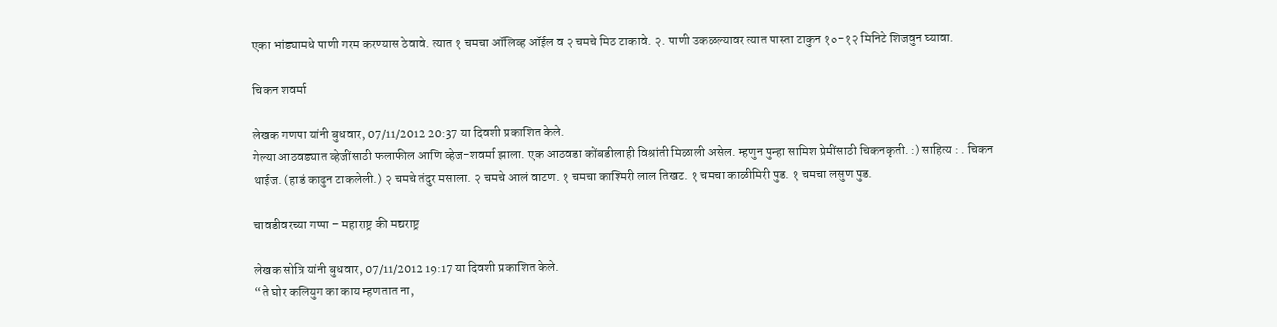एका भांड्यामधे पाणी गरम करण्यास ठेवावे. त्यात १ चमचा ऑलिव्ह ऑईल व २ चमचे मिठ टाकावे. २. पाणी उकळल्यावर त्यात पास्ता टाकुन १०-१२ मिनिटे शिजवुन घ्यावा.

चिकन शवर्मा

लेखक गणपा यांनी बुधवार, 07/11/2012 20:37 या दिवशी प्रकाशित केले.
गेल्या आठवड्यात व्हेजींसाठी फलाफील आणि व्हेज-शवर्मा झाला. एक आठवडा कोंबडीलाही विश्रांती मिळाली असेल. म्हणुन पुन्हा सामिश प्रेमींसाठी चिकनकृती. :) साहित्य : . चिकन थाईज. (हाडं काढुन टाकलेली.) २ चमचे तंदुर मसाला. २ चमचे आलं वाटण. १ चमचा काश्मिरी लाल तिखट. १ चमचा काळीमिरी पुड. १ चमचा लसुण पुड.

चावडीवरच्या गप्पा – महाराष्ट्र की मद्यराष्ट्र

लेखक सोत्रि यांनी बुधवार, 07/11/2012 19:17 या दिवशी प्रकाशित केले.
“ते घोर कलियुग का काय म्हणतात ना,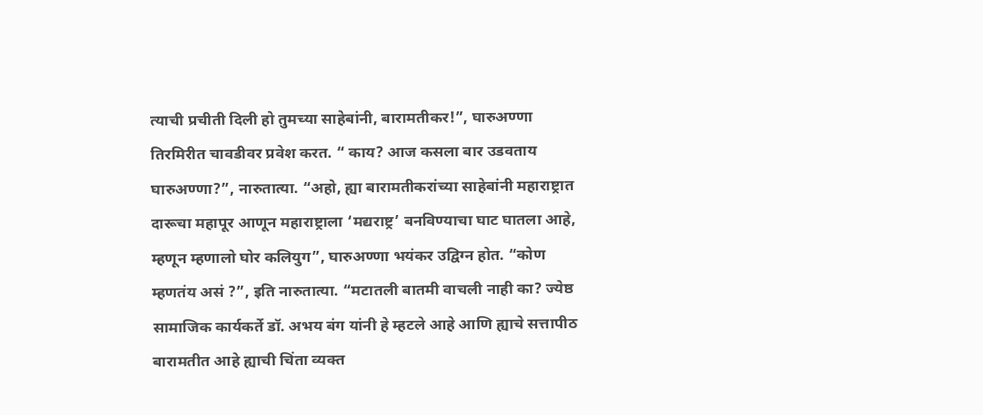त्याची प्रचीती दिली हो तुमच्या साहेबांनी, बारामतीकर!”, घारुअण्णा तिरमिरीत चावडीवर प्रवेश करत. “ काय? आज कसला बार उडवताय घारुअण्णा?”, नारुतात्या. “अहो, ह्या बारामतीकरांच्या साहेबांनी महाराष्ट्रात दारूचा महापूर आणून महाराष्ट्राला ‘मद्यराष्ट्र’ बनविण्याचा घाट घातला आहे, म्हणून म्हणालो घोर कलियुग”, घारुअण्णा भयंकर उद्विग्न होत. “कोण म्हणतंय असं ?”, इति नारुतात्या. “मटातली बातमी वाचली नाही का? ज्येष्ठ सामाजिक कार्यकर्ते डॉ. अभय बंग यांनी हे म्हटले आहे आणि ह्याचे सत्तापीठ बारामतीत आहे ह्याची चिंता व्यक्त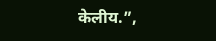केलीय.”,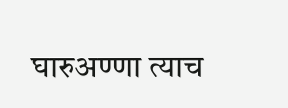घारुअण्णा त्याच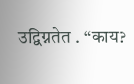उद्विग्नतेत . “काय?